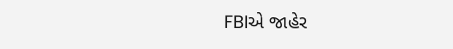FBIએ જાહેર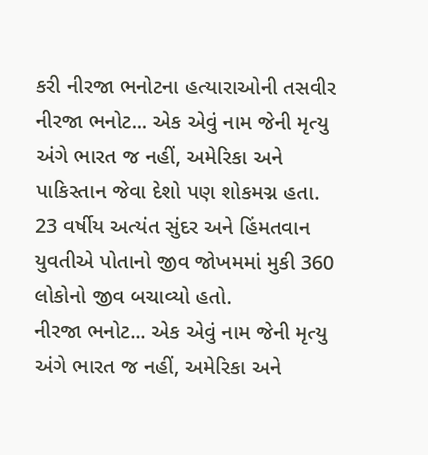કરી નીરજા ભનોટના હત્યારાઓની તસવીર
નીરજા ભનોટ... એક એવું નામ જેની મૃત્યુ અંગે ભારત જ નહીં, અમેરિકા અને પાકિસ્તાન જેવા દેશો પણ શોકમગ્ન હતા. 23 વર્ષીય અત્યંત સુંદર અને હિંમતવાન યુવતીએ પોતાનો જીવ જોખમમાં મુકી 360 લોકોનો જીવ બચાવ્યો હતો.
નીરજા ભનોટ... એક એવું નામ જેની મૃત્યુ અંગે ભારત જ નહીં, અમેરિકા અને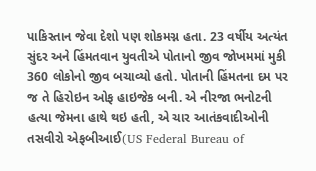પાકિસ્તાન જેવા દેશો પણ શોકમગ્ન હતા. 23 વર્ષીય અત્યંત સુંદર અને હિંમતવાન યુવતીએ પોતાનો જીવ જોખમમાં મુકી 360 લોકોનો જીવ બચાવ્યો હતો. પોતાની હિંમતના દમ પર જ તે હિરોઇન ઓફ હાઇજેક બની. એ નીરજા ભનોટની હત્યા જેમના હાથે થઇ હતી, એ ચાર આતંકવાદીઓની તસવીરો એફબીઆઈ(US Federal Bureau of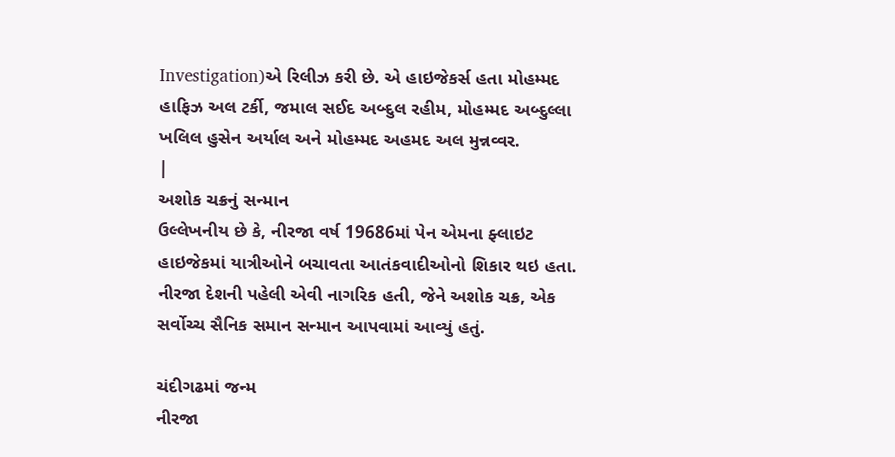Investigation)એ રિલીઝ કરી છે. એ હાઇજેકર્સ હતા મોહમ્મદ હાફિઝ અલ ટર્કી, જમાલ સઈદ અબ્દુલ રહીમ, મોહમ્મદ અબ્દુલ્લા ખલિલ હુસેન અર્યાલ અને મોહમ્મદ અહમદ અલ મુન્નવ્વર.
|
અશોક ચક્રનું સન્માન
ઉલ્લેખનીય છે કે, નીરજા વર્ષ 19686માં પેન એમના ફ્લાઇટ હાઇજેકમાં યાત્રીઓને બચાવતા આતંકવાદીઓનો શિકાર થઇ હતા. નીરજા દેશની પહેલી એવી નાગરિક હતી, જેને અશોક ચક્ર, એક સર્વોચ્ચ સૈનિક સમાન સન્માન આપવામાં આવ્યું હતું.

ચંદીગઢમાં જન્મ
નીરજા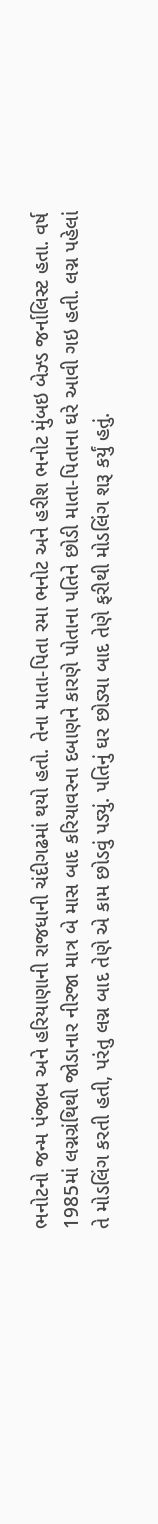ભનોટનો જન્મ પંજાબ અને હરિયાણાની રાજધાની ચંદીગઢમાં થયો હતો. તેના માતા-પિતા રમા ભનોટ અને હરીશ ભનોટ મુંબઇ બેઝ્ડ જર્નાલિસ્ટ હતા. વર્ષ 1985માં લગ્નગ્રંથિથી જોડાનાર નીરજા માત્ર બે માસ બાદ કરિયાવરના દબાણને કારણે પોતાના પતિને છોડી માતા-પિતાના ઘરે આવી ગઇ હતી. લગ્ન પહેલાં તે મોડલિંગ કરતી હતી, પરંતુ લગ્ન બાદ તેણે એ કામ છોડવું પડ્યું. પતિનું ઘર છોડ્યા બાદ તેણે ફરીથી મોડલિંગ શરૂ કર્યું હતું.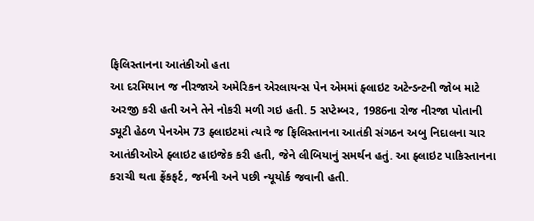ફિલિસ્તાનના આતંકીઓ હતા
આ દરમિયાન જ નીરજાએ અમેરિકન એરલાયન્સ પેન એમમાં ફ્લાઇટ અટેન્ડન્ટની જોબ માટે અરજી કરી હતી અને તેને નોકરી મળી ગઇ હતી. 5 સપ્ટેમ્બર, 1986ના રોજ નીરજા પોતાની ડ્યૂટી હેઠળ પેનએમ 73 ફ્લાઇટમાં ત્યારે જ ફિલિસ્તાનના આતંકી સંગઠન અબુ નિદાલના ચાર આતંકીઓએ ફ્લાઇટ હાઇજેક કરી હતી, જેને લીબિયાનું સમર્થન હતું. આ ફ્લાઇટ પાકિસ્તાનના કરાચી થતા ફ્રેંકફર્ટ, જર્મની અને પછી ન્યૂયોર્ક જવાની હતી.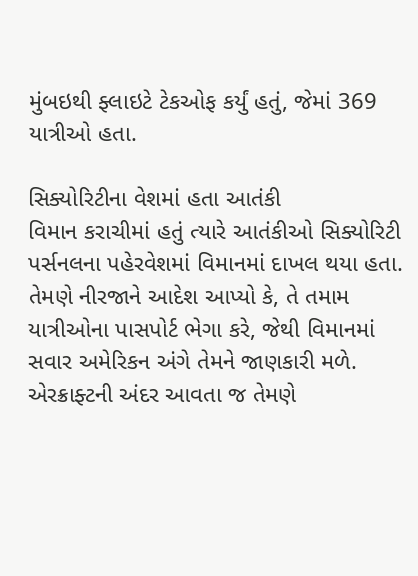મુંબઇથી ફ્લાઇટે ટેકઓફ કર્યું હતું, જેમાં 369 યાત્રીઓ હતા.

સિક્યોરિટીના વેશમાં હતા આતંકી
વિમાન કરાચીમાં હતું ત્યારે આતંકીઓ સિક્યોરિટી પર્સનલના પહેરવેશમાં વિમાનમાં દાખલ થયા હતા. તેમણે નીરજાને આદેશ આપ્યો કે, તે તમામ યાત્રીઓના પાસપોર્ટ ભેગા કરે, જેથી વિમાનમાં સવાર અમેરિકન અંગે તેમને જાણકારી મળે. એરક્રાફ્ટની અંદર આવતા જ તેમણે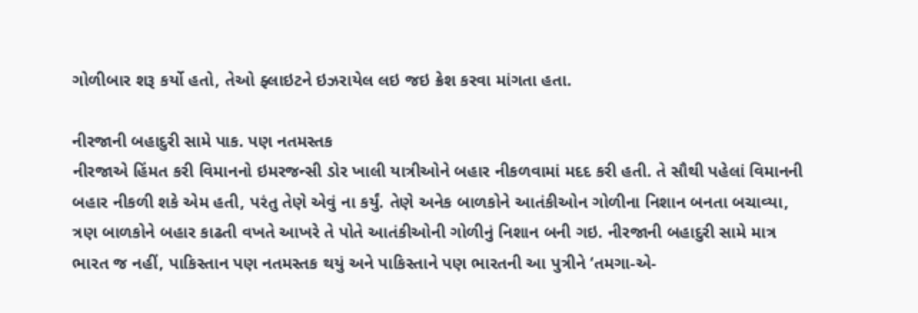ગોળીબાર શરૂ કર્યો હતો, તેઓ ફ્લાઇટને ઇઝરાયેલ લઇ જઇ ક્રેશ કરવા માંગતા હતા.

નીરજાની બહાદુરી સામે પાક. પણ નતમસ્તક
નીરજાએ હિંમત કરી વિમાનનો ઇમરજન્સી ડોર ખાલી યાત્રીઓને બહાર નીકળવામાં મદદ કરી હતી. તે સૌથી પહેલાં વિમાનની બહાર નીકળી શકે એમ હતી, પરંતુ તેણે એવું ના કર્યું. તેણે અનેક બાળકોને આતંકીઓન ગોળીના નિશાન બનતા બચાવ્યા, ત્રણ બાળકોને બહાર કાઢતી વખતે આખરે તે પોતે આતંકીઓની ગોળીનું નિશાન બની ગઇ. નીરજાની બહાદુરી સામે માત્ર ભારત જ નહીં, પાકિસ્તાન પણ નતમસ્તક થયું અને પાકિસ્તાને પણ ભારતની આ પુત્રીને ‘તમગા-એ-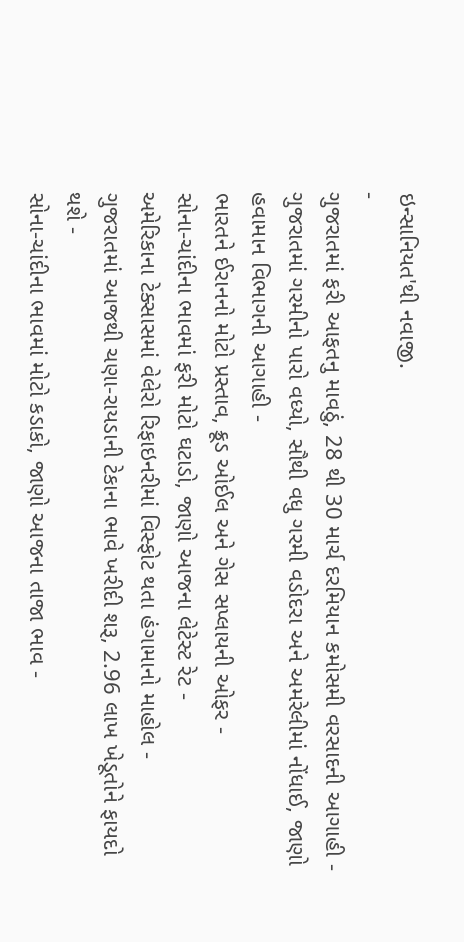ઇન્સાનિયત'થી નવાજી.
-
ગુજરાતમાં ફરી આફતનુ માવઠું, 28 થી 30 માર્ચ દરમિયાન કમોસમી વરસાદની આગાહી -
ગુજરાતમાં ગરમીનો પારો વધ્યો, સૌથી વધુ ગરમી વડોદરા અને અમરેલીમાં નોંધાઈ, જાણો હવામાન વિભાગની આગાહી -
ભારતને ઈરાનનો મોટો પ્રસ્તાવ, ક્રૂડ ઓઈલ અને ગેસ સપ્લાયની ઓફર -
સોના-ચાંદીના ભાવમાં ફરી મોટો ઘટાડો, જાણો આજના લેટેસ્ટ રેટ -
અમેરિકાના ટેક્સાસમાં વેલેરો રિફાઇનરીમાં વિસ્ફોટ થતા હંગામાનો માહોલ -
ગુજરાતમાં આજથી ચણા-રાયડાની ટેકાના ભાવે ખરીદી શરૂ, 2.96 લાખ ખેડૂતોને ફાયદો થશે -
સોના-ચાંદીના ભાવમાં મોટો કડાકો, જાણો આજના તાજા ભાવ -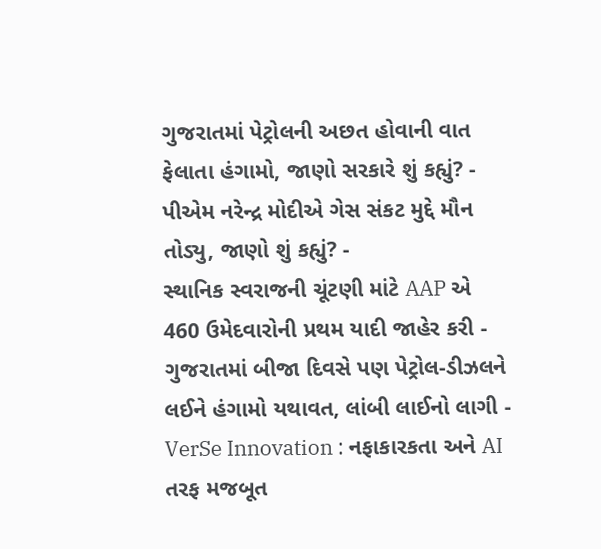ગુજરાતમાં પેટ્રોલની અછત હોવાની વાત ફેલાતા હંગામો, જાણો સરકારે શું કહ્યું? -
પીએમ નરેન્દ્ર મોદીએ ગેસ સંકટ મુદ્દે મૌન તોડ્યુ, જાણો શું કહ્યું? -
સ્થાનિક સ્વરાજની ચૂંટણી માંટે AAP એ 460 ઉમેદવારોની પ્રથમ યાદી જાહેર કરી -
ગુજરાતમાં બીજા દિવસે પણ પેટ્રોલ-ડીઝલને લઈને હંગામો યથાવત, લાંબી લાઈનો લાગી -
VerSe Innovation : નફાકારકતા અને AI તરફ મજબૂત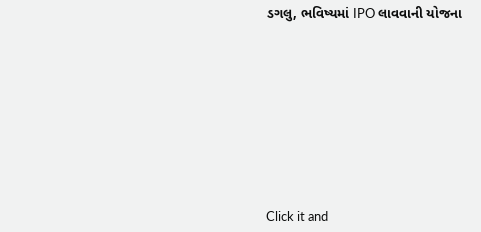ડગલુ, ભવિષ્યમાં IPO લાવવાની યોજના









Click it and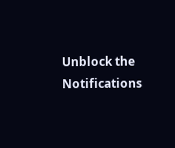Unblock the Notifications